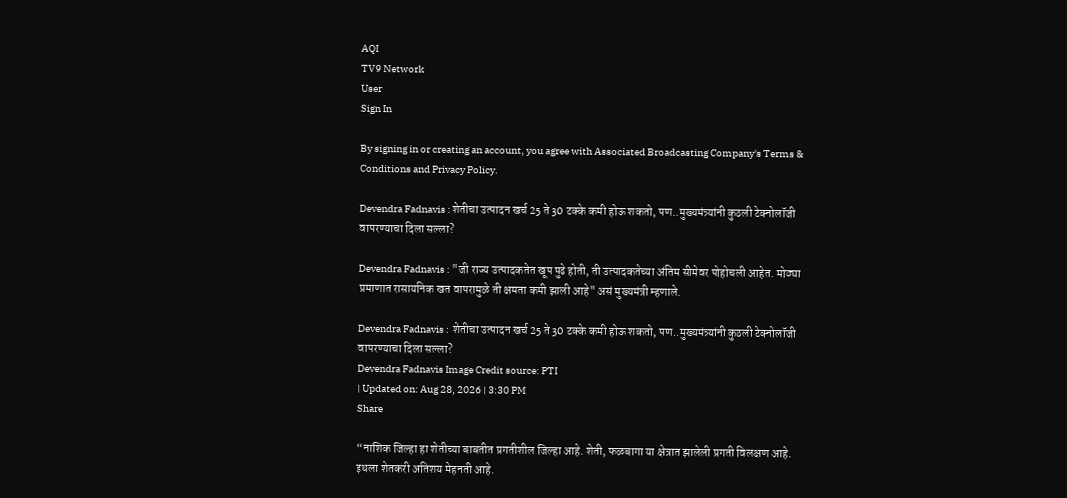AQI
TV9 Network
User
Sign In

By signing in or creating an account, you agree with Associated Broadcasting Company's Terms & Conditions and Privacy Policy.

Devendra Fadnavis : शेतीचा उत्पादन खर्च 25 ते 30 टक्के कमी होऊ शकतो, पण..मुख्यमंत्र्यांनी कुठली टेक्नोलॉजी वापरण्याचा दिला सल्ला?

Devendra Fadnavis : "जी राज्य उत्पादकतेत खूप पुढे होती, ती उत्पादकतेच्या अंतिम सीमेवर पोहोचली आहेत. मोठ्या प्रमाणात रासायनिक खत वापरामुळे ती क्षमता कमी झाली आहे" असं मुख्यमंत्री म्हणाले.

Devendra Fadnavis :  शेतीचा उत्पादन खर्च 25 ते 30 टक्के कमी होऊ शकतो, पण..मुख्यमंत्र्यांनी कुठली टेक्नोलॉजी वापरण्याचा दिला सल्ला?
Devendra Fadnavis Image Credit source: PTI
| Updated on: Aug 28, 2026 | 3:30 PM
Share

“नाशिक जिल्हा हा शेतीच्या बाबतीत प्रगतीशील जिल्हा आहे. शेती, फळबागा या क्षेत्रात झालेली प्रगती विलक्षण आहे. इथला शेतकरी अतिशय मेहनती आहे.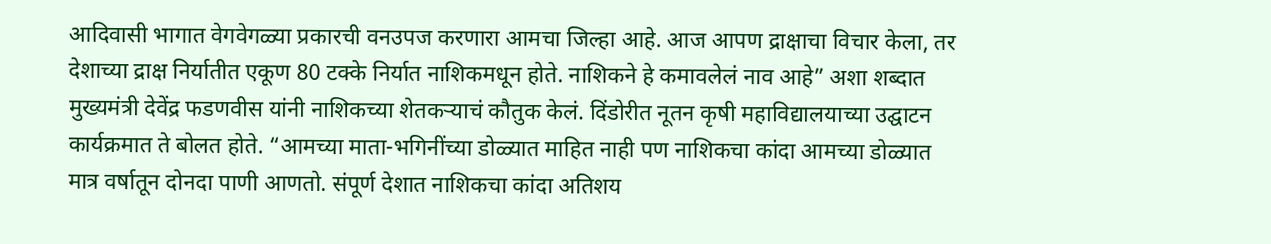आदिवासी भागात वेगवेगळ्या प्रकारची वनउपज करणारा आमचा जिल्हा आहे. आज आपण द्राक्षाचा विचार केला, तर देशाच्या द्राक्ष निर्यातीत एकूण 80 टक्के निर्यात नाशिकमधून होते. नाशिकने हे कमावलेलं नाव आहे” अशा शब्दात मुख्यमंत्री देवेंद्र फडणवीस यांनी नाशिकच्या शेतकऱ्याचं कौतुक केलं. दिंडोरीत नूतन कृषी महाविद्यालयाच्या उद्घाटन कार्यक्रमात ते बोलत होते. “आमच्या माता-भगिनींच्या डोळ्यात माहित नाही पण नाशिकचा कांदा आमच्या डोळ्यात मात्र वर्षातून दोनदा पाणी आणतो. संपूर्ण देशात नाशिकचा कांदा अतिशय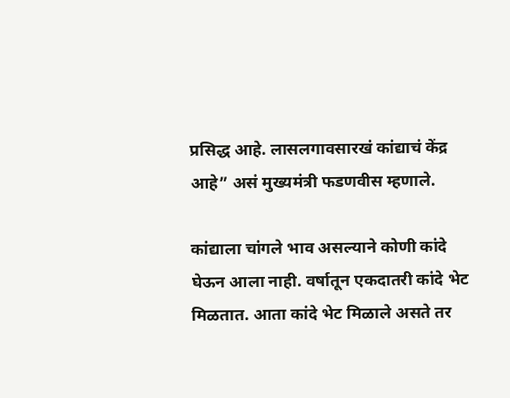प्रसिद्ध आहे. लासलगावसारखं कांद्याचं केंद्र आहे” असं मुख्यमंत्री फडणवीस म्हणाले.

कांद्याला चांगले भाव असल्याने कोणी कांदे घेऊन आला नाही. वर्षातून एकदातरी कांदे भेट मिळतात. आता कांदे भेट मिळाले असते तर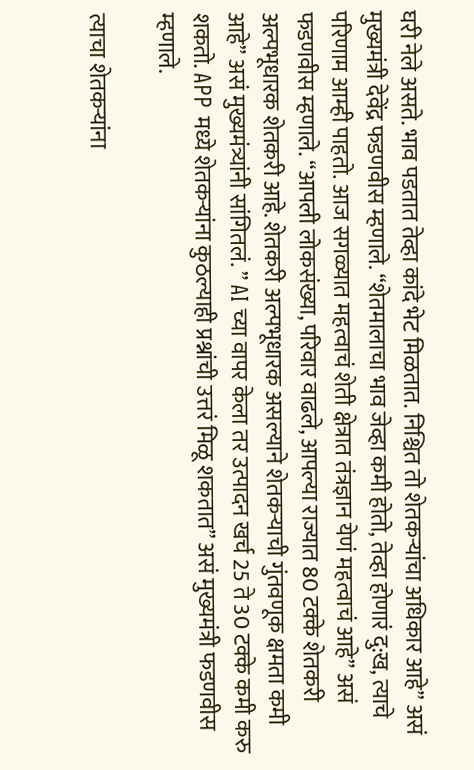घरी नेले असते. भाव पडतात तेव्हा कांदे भेट मिळतात. निश्चित तो शेतकऱ्यांचा अधिकार आहे” असं मुख्यमंत्री देवेंद्र फडणवीस म्हणाले. “शेतमालाचा भाव जेव्हा कमी होतो, तेव्हा होणारं दु:ख, त्याचे परिणाम आम्ही पाहतो. आज सगळ्यात महत्वाचं शेती क्षेत्रात तंत्रज्ञान येणं महत्वाचं आहे” असं फडणवीस म्हणाले. “आपली लोकसंख्या, परिवार वाढले, आपल्या राज्यात 80 टक्के शेतकरी अल्पभूधारक शेतकरी आहे. शेतकरी अल्पभूधारक असल्याने शेतकऱ्याची गुंतवणूक क्षमता कमी आहे” असं मुख्यमंत्र्यांनी सांगितलं. ” AI च्या वापर केला तर उत्पादन खर्च 25 ते 30 टक्के कमी करु शकतो. APP मध्ये शेतकऱ्यांना कुठल्याही प्रश्नांची उत्तरं मिळू शकतात” असं मुख्यमंत्री फडणवीस म्हणाले.

त्याचा शेतकऱ्यांना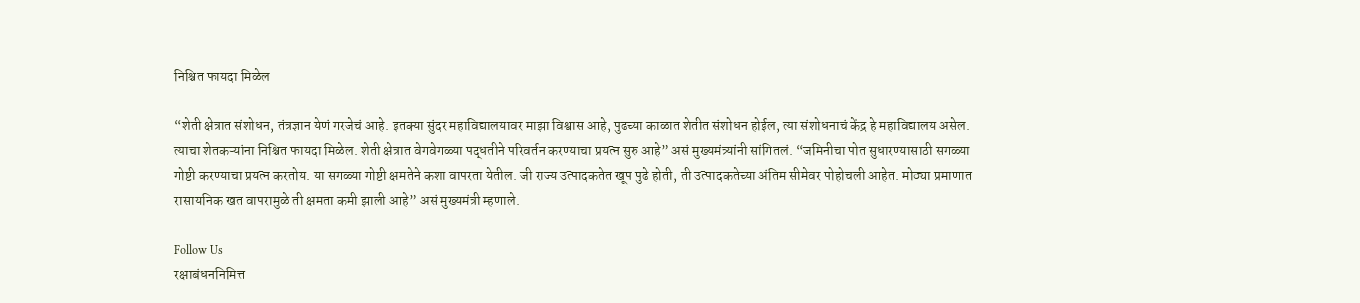निश्चित फायदा मिळेल

“शेती क्षेत्रात संशोधन, तंत्रज्ञान येणं गरजेचं आहे. इतक्या सुंदर महाविद्यालयावर माझा विश्वास आहे, पुढच्या काळात शेतीत संशोधन होईल, त्या संशोधनाचं केंद्र हे महाविद्यालय असेल. त्याचा शेतकऱ्यांना निश्चित फायदा मिळेल. शेती क्षेत्रात वेगवेगळ्या पद्धतीने परिवर्तन करण्याचा प्रयत्न सुरु आहे” असं मुख्यमंत्र्यांनी सांगितलं. “जमिनीचा पोत सुधारण्यासाठी सगळ्या गोष्टी करण्याचा प्रयत्न करतोय. या सगळ्या गोष्टी क्षमतेने कशा वापरता येतील. जी राज्य उत्पादकतेत खूप पुढे होती, ती उत्पादकतेच्या अंतिम सीमेवर पोहोचली आहेत. मोठ्या प्रमाणात रासायनिक खत वापरामुळे ती क्षमता कमी झाली आहे” असं मुख्यमंत्री म्हणाले.

Follow Us
रक्षाबंधननिमित्त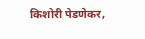किशोरी पेडणेकर,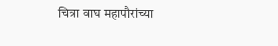चित्रा वाघ महापौरांच्या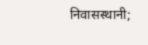निवासस्थानी;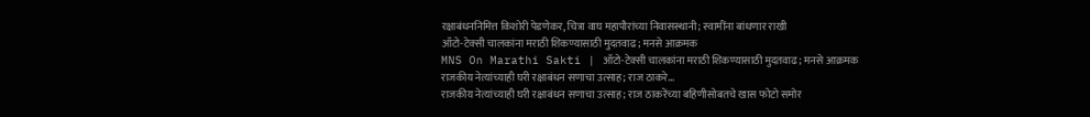रक्षाबंधननिमित्त किशोरी पेडणेकर, चित्रा वाघ महापौरांच्या निवासस्थानी; स्वामींना बांधणार राखी
ऑटो-टेक्सी चालकांना मराठी शिकण्यासाठी मुदतवाढ; मनसे आक्रमक
MNS On Marathi Sakti | ऑटो-टेक्सी चालकांना मराठी शिकण्यासाठी मुदतवाढ; मनसे आक्रमक
राजकीय नेत्यांच्याही घरी रक्षाबंधन सणाचा उत्साह; राज ठाकरे...
राजकीय नेत्यांच्याही घरी रक्षाबंधन सणाचा उत्साह; राज ठाकरेंच्या बहिणीसोबतचे खास फोटो समोर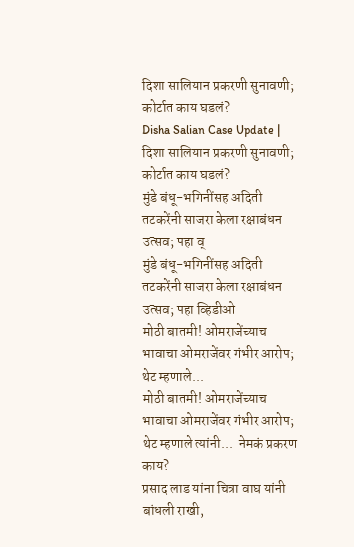दिशा सालियान प्रकरणी सुनावणी; कोर्टात काय घडलं?
Disha Salian Case Update | दिशा सालियान प्रकरणी सुनावणी; कोर्टात काय घडलं?
मुंडे बंधू-भगिनींसह अदिती तटकरेंनी साजरा केला रक्षाबंधन उत्सव; पहा व्
मुंडे बंधू-भगिनींसह अदिती तटकरेंनी साजरा केला रक्षाबंधन उत्सव; पहा व्हिडीओ
मोठी बातमी! ओमराजेंच्याच भावाचा ओमराजेंवर गंभीर आरोप; थेट म्हणाले...
मोठी बातमी! ओमराजेंच्याच भावाचा ओमराजेंवर गंभीर आरोप; थेट म्हणाले त्यांनी...  नेमकं प्रकरण काय?
प्रसाद लाड यांना चित्रा वाघ यांनी बांधली राखी,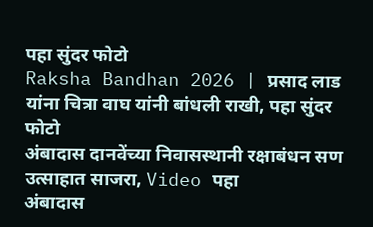पहा सुंदर फोटो
Raksha Bandhan 2026 | प्रसाद लाड यांना चित्रा वाघ यांनी बांधली राखी, पहा सुंदर फोटो
अंबादास दानवेंच्या निवासस्थानी रक्षाबंधन सण उत्साहात साजरा, Video पहा
अंबादास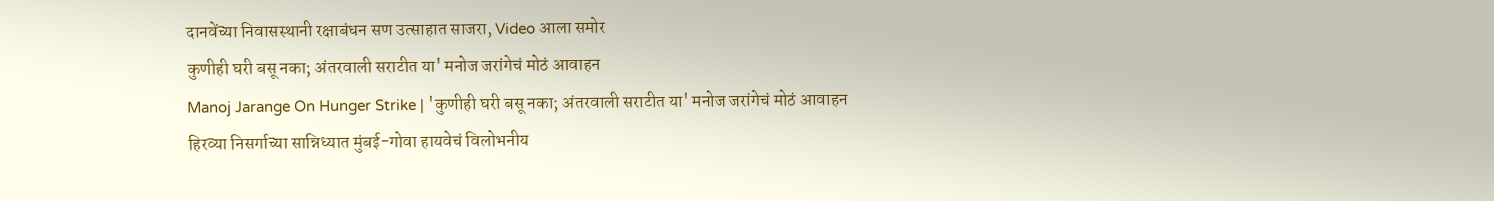दानवेंच्या निवासस्थानी रक्षाबंधन सण उत्साहात साजरा, Video आला समोर
कुणीही घरी बसू नका; अंतरवाली सराटीत या' मनोज जरांगेचं मोठं आवाहन
Manoj Jarange On Hunger Strike | 'कुणीही घरी बसू नका; अंतरवाली सराटीत या' मनोज जरांगेचं मोठं आवाहन
हिरव्या निसर्गाच्या सान्निध्यात मुंबई-गोवा हायवेचं विलोभनीय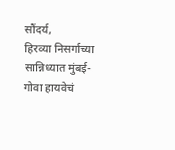सौंदर्य,
हिरव्या निसर्गाच्या सान्निध्यात मुंबई-गोवा हायवेचं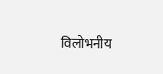विलोभनीय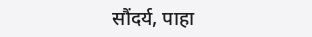सौंदर्य, पाहा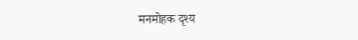मनमोहक दृश्य